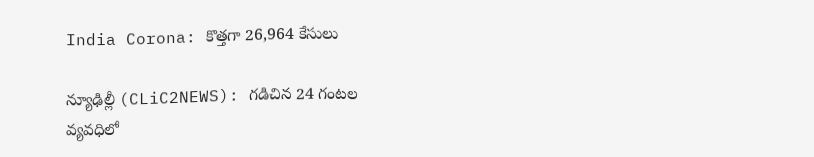India Corona: కొత్తగా 26,964 కేసులు

న్యూఢిల్లీ (CLiC2NEWS): గ‌డిచిన 24 గంట‌ల వ్య‌వ‌ధిలో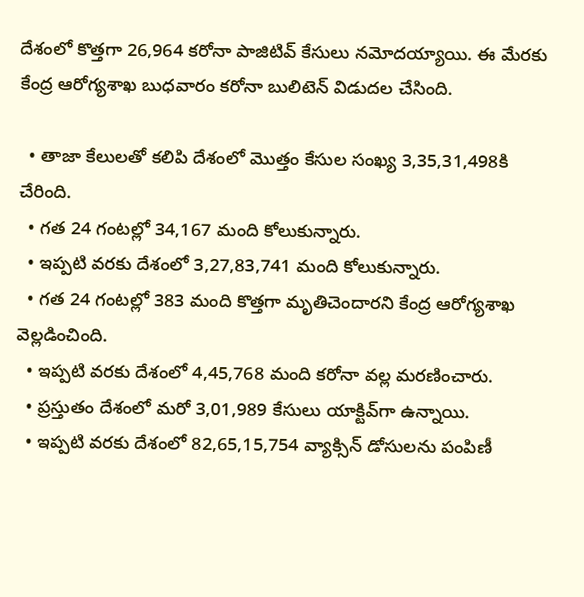దేశంలో కొత్తగా 26,964 కరోనా పాజిటివ్‌ కేసులు నమోదయ్యాయి. ఈ మేర‌కు కేంద్ర ఆరోగ్య‌శాఖ బుధ‌వారం క‌రోనా బులిటెన్ విడుద‌ల చేసింది.

  • తాజా కేలుల‌తో క‌లిపి దేశంలో మొత్తం కేసుల సంఖ్య 3,35,31,498కి చేరింది.
  • గత 24 గంటల్లో 34,167 మంది కోలుకున్నారు.
  • ఇప్ప‌టి వ‌ర‌కు దేశంలో 3,27,83,741 మంది కోలుకున్నారు.
  • గత 24 గంటల్లో 383 మంది కొత్తగా మృతిచెందారని కేంద్ర ఆరోగ్యశాఖ వెల్లడించింది.
  • ఇప్ప‌టి వ‌ర‌కు దేశంలో 4,45,768 మంది కరోనా వల్ల మరణించారు.
  • ప్ర‌స్తుతం దేశంలో మరో 3,01,989 కేసులు యాక్టివ్‌గా ఉన్నాయి.
  • ఇప్పటి వరకు దేశంలో 82,65,15,754 వ్యాక్సిన్‌ డోసులను పంపిణీ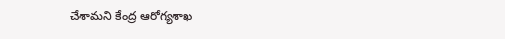చేశామని కేంద్ర ఆరోగ్య‌శాఖ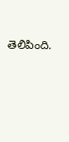తెలిపింది.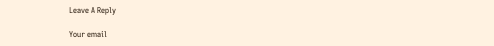Leave A Reply

Your email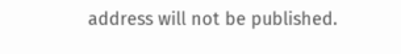address will not be published.